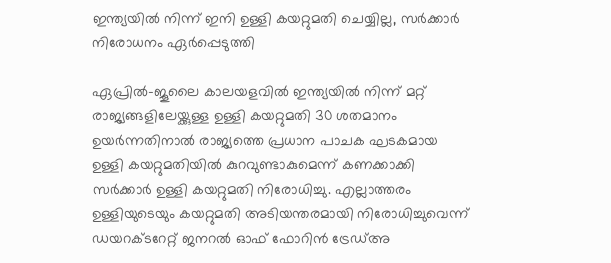ഇന്ത്യയിൽ നിന്ന് ഇനി ഉള്ളി കയറ്റുമതി ചെയ്യില്ല, സർക്കാർ നിരോധനം ഏ‍ർപ്പെടുത്തി

ഏപ്രിൽ-ജൂലൈ കാലയളവിൽ ഇന്ത്യയിൽ നിന്ന് മറ്റ് രാജ്യങ്ങളിലേയ്ക്കുള്ള ഉള്ളി കയറ്റുമതി 30 ശതമാനം ഉയർന്നതിനാൽ രാജ്യത്തെ പ്രധാന പാചക ഘടകമായ ഉള്ളി കയറ്റുമതിയിൽ കുറവുണ്ടാകുമെന്ന് കണക്കാക്കി സർക്കാർ ഉള്ളി കയറ്റുമതി നിരോധിച്ചു. എല്ലാത്തരം ഉള്ളിയുടെയും കയറ്റുമതി അടിയന്തരമായി നിരോധിച്ചുവെന്ന് ഡയറക്ടറേറ്റ് ജനറൽ ഓഫ് ഫോറിൻ ട്രേഡ്അ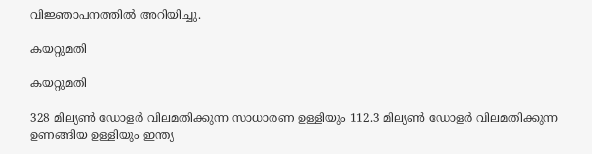വിജ്ഞാപനത്തിൽ അറിയിച്ചു.

കയറ്റുമതി

കയറ്റുമതി

328 മില്യൺ ഡോളർ വിലമതിക്കുന്ന സാധാരണ ഉള്ളിയും 112.3 മില്യൺ ഡോളർ വിലമതിക്കുന്ന ഉണങ്ങിയ ഉള്ളിയും ഇന്ത്യ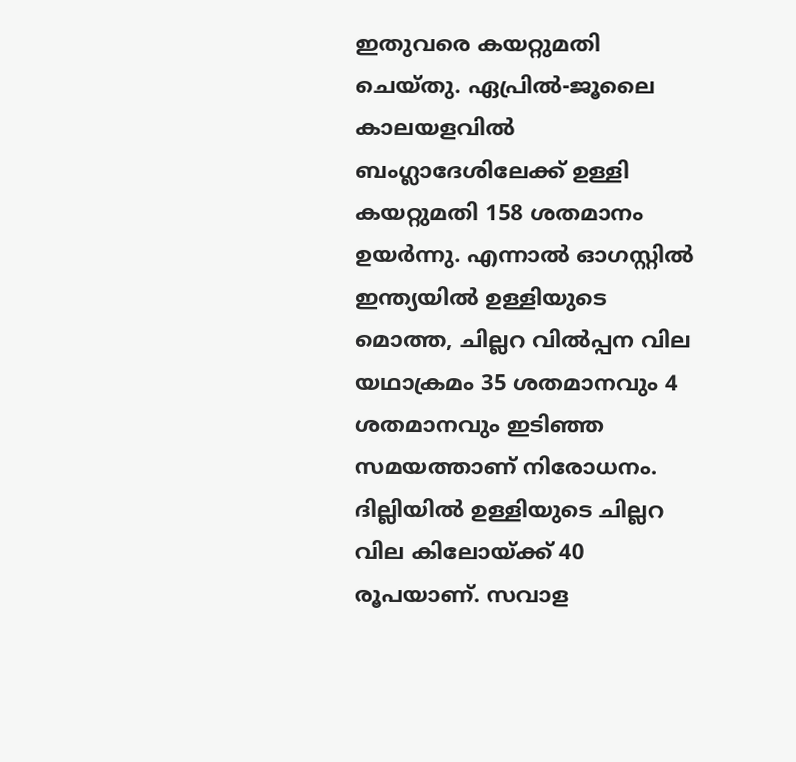ഇതുവരെ കയറ്റുമതി ചെയ്തു. ഏപ്രിൽ-ജൂലൈ കാലയളവിൽ ബംഗ്ലാദേശിലേക്ക് ഉള്ളി കയറ്റുമതി 158 ശതമാനം ഉയർന്നു. എന്നാൽ ഓഗസ്റ്റിൽ ഇന്ത്യയിൽ ഉള്ളിയുടെ മൊത്ത, ചില്ലറ വിൽപ്പന വില യഥാക്രമം 35 ശതമാനവും 4 ശതമാനവും ഇടിഞ്ഞ സമയത്താണ് നിരോധനം. ദില്ലിയിൽ ഉള്ളിയുടെ ചില്ലറ വില കിലോയ്ക്ക് 40 രൂപയാണ്. സവാള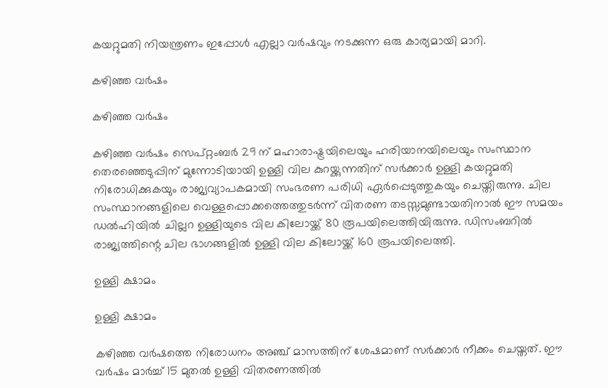കയറ്റുമതി നിയന്ത്രണം ഇപ്പോൾ എല്ലാ വ‍ർഷവും നടക്കുന്ന ഒരു കാര്യമായി മാറി.

കഴിഞ്ഞ വർഷം

കഴിഞ്ഞ വർഷം

കഴിഞ്ഞ വർഷം സെപ്റ്റംബർ 29 ന് മഹാരാഷ്ട്രയിലെയും ഹരിയാനയിലെയും സംസ്ഥാന തെരഞ്ഞെടുപ്പിന് മുന്നോടിയായി ഉള്ളി വില കുറയ്ക്കുന്നതിന് സർക്കാർ ഉള്ളി കയറ്റുമതി നിരോധിക്കുകയും രാജ്യവ്യാപകമായി സംഭരണ പരിധി ഏർപ്പെടുത്തുകയും ചെയ്തിരുന്നു. ചില സംസ്ഥാനങ്ങളിലെ വെള്ളപ്പൊക്കത്തെത്തുടർന്ന് വിതരണ തടസ്സമുണ്ടായതിനാൽ ഈ സമയം ഡൽഹിയിൽ ചില്ലറ ഉള്ളിയുടെ വില കിലോയ്ക്ക് 80 രൂപയിലെത്തിയിരുന്നു. ഡിസംബറിൽ രാജ്യത്തിന്റെ ചില ഭാഗങ്ങളിൽ ഉള്ളി വില കിലോയ്ക്ക് 160 രൂപയിലെത്തി.

ഉള്ളി ക്ഷാമം

ഉള്ളി ക്ഷാമം

കഴിഞ്ഞ വ‍ർഷത്തെ നിരോധനം അഞ്ച് മാസത്തിന് ശേഷമാണ് സർക്കാർ നീക്കം ചെയ്തത്. ഈ വർഷം മാർച്ച് 15 മുതൽ ഉള്ളി വിതരണത്തിൽ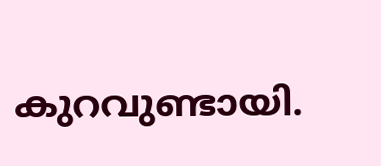കുറവുണ്ടായി.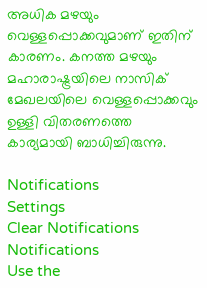അധിക മഴയും വെള്ളപ്പൊക്കവുമാണ് ഇതിന് കാരണം. കനത്ത മഴയും മഹാരാഷ്ട്രയിലെ നാസിക് മേഖലയിലെ വെള്ളപ്പൊക്കവും ഉള്ളി വിതരണത്തെ കാര്യമായി ബാധിച്ചിരുന്നു.

Notifications
Settings
Clear Notifications
Notifications
Use the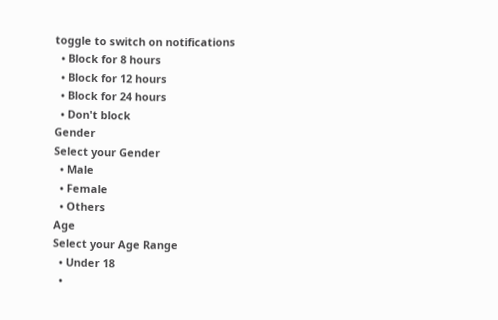toggle to switch on notifications
  • Block for 8 hours
  • Block for 12 hours
  • Block for 24 hours
  • Don't block
Gender
Select your Gender
  • Male
  • Female
  • Others
Age
Select your Age Range
  • Under 18
  •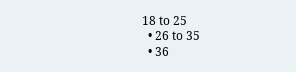18 to 25
  • 26 to 35
  • 36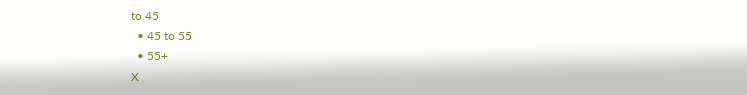to 45
  • 45 to 55
  • 55+
X